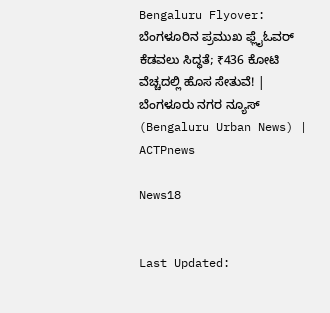Bengaluru Flyover: ಬೆಂಗಳೂರಿನ ಪ್ರಮುಖ ಫ್ಲೈಓವರ್ ಕೆಡವಲು ಸಿದ್ಧತೆ; ₹436 ಕೋಟಿ ವೆಚ್ಚದಲ್ಲಿ ಹೊಸ ಸೇತುವೆ! | ಬೆಂಗಳೂರು ನಗರ ನ್ಯೂಸ್ (Bengaluru Urban News) | ACTPnews

News18


Last Updated: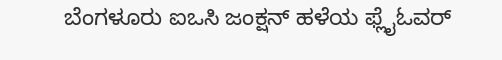ಬೆಂಗಳೂರು ಐಒಸಿ ಜಂಕ್ಷನ್ ಹಳೆಯ ಫ್ಲೈಓವರ್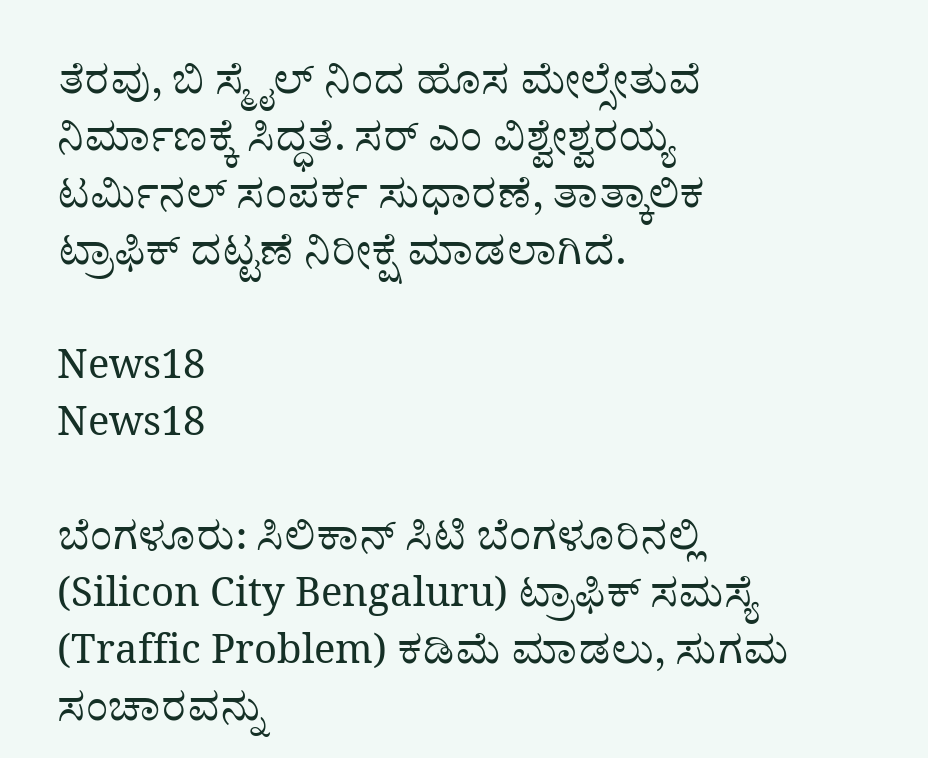ತೆರವು, ಬಿ ಸ್ಮೈಲ್ ನಿಂದ ಹೊಸ ಮೇಲ್ಸೇತುವೆ ನಿರ್ಮಾಣಕ್ಕೆ ಸಿದ್ಧತೆ. ಸರ್ ಎಂ ವಿಶ್ವೇಶ್ವರಯ್ಯ ಟರ್ಮಿನಲ್ ಸಂಪರ್ಕ ಸುಧಾರಣೆ, ತಾತ್ಕಾಲಿಕ ಟ್ರಾಫಿಕ್ ದಟ್ಟಣೆ ನಿರೀಕ್ಷೆ ಮಾಡಲಾಗಿದೆ.

News18
News18

ಬೆಂಗಳೂರು: ಸಿಲಿಕಾನ್ ಸಿಟಿ ಬೆಂಗಳೂರಿನಲ್ಲಿ (Silicon City Bengaluru) ಟ್ರಾಫಿಕ್ ಸಮಸ್ಯೆ (Traffic Problem) ಕಡಿಮೆ ಮಾಡಲು, ಸುಗಮ ಸಂಚಾರವನ್ನು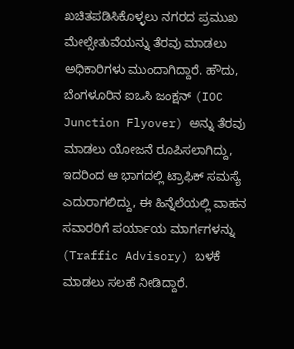ಖಚಿತಪಡಿಸಿಕೊಳ್ಳಲು ನಗರದ ಪ್ರಮುಖ ಮೇಲ್ಸೇತುವೆಯನ್ನು ತೆರವು ಮಾಡಲು ಅಧಿಕಾರಿಗಳು ಮುಂದಾಗಿದ್ದಾರೆ. ಹೌದು, ಬೆಂಗಳೂರಿನ ಐಒಸಿ ಜಂಕ್ಷನ್ (IOC Junction Flyover) ಅನ್ನು ತೆರವು ಮಾಡಲು ಯೋಜನೆ ರೂಪಿಸಲಾಗಿದ್ದು, ಇದರಿಂದ ಆ ಭಾಗದಲ್ಲಿ ಟ್ರಾಫಿಕ್ ಸಮಸ್ಯೆ ಎದುರಾಗಲಿದ್ದು, ಈ ಹಿನ್ನೆಲೆಯಲ್ಲಿ ವಾಹನ ಸವಾರರಿಗೆ ಪರ್ಯಾಯ ಮಾರ್ಗಗಳನ್ನು (Traffic Advisory) ಬಳಕೆ ಮಾಡಲು ಸಲಹೆ ನೀಡಿದ್ದಾರೆ.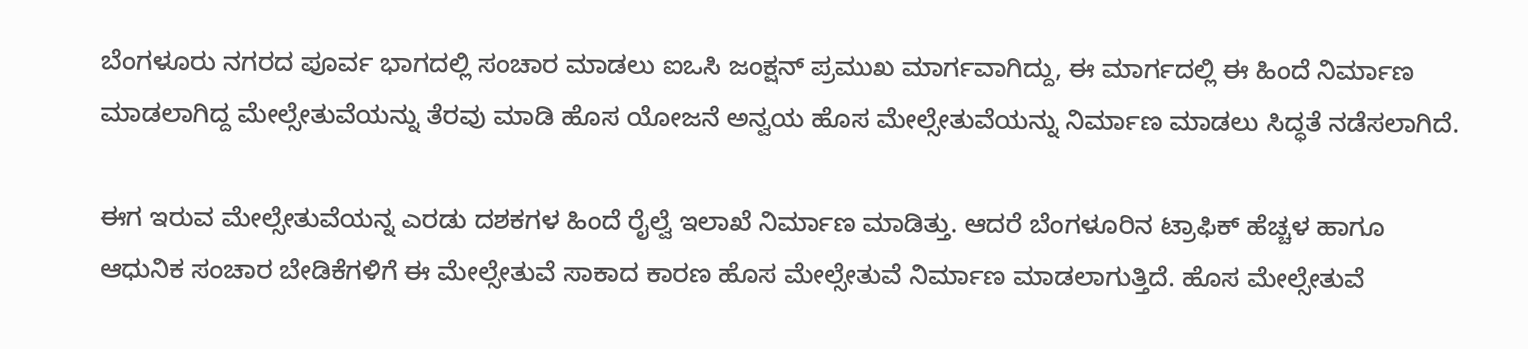ಬೆಂಗಳೂರು ನಗರದ ಪೂರ್ವ ಭಾಗದಲ್ಲಿ ಸಂಚಾರ ಮಾಡಲು ಐಒಸಿ ಜಂಕ್ಷನ್ ಪ್ರಮುಖ ಮಾರ್ಗವಾಗಿದ್ದು, ಈ ಮಾರ್ಗದಲ್ಲಿ ಈ ಹಿಂದೆ ನಿರ್ಮಾಣ ಮಾಡಲಾಗಿದ್ದ ಮೇಲ್ಸೇತುವೆಯನ್ನು ತೆರವು ಮಾಡಿ ಹೊಸ ಯೋಜನೆ ಅನ್ವಯ ಹೊಸ ಮೇಲ್ಸೇತುವೆಯನ್ನು ನಿರ್ಮಾಣ ಮಾಡಲು ಸಿದ್ಧತೆ ನಡೆಸಲಾಗಿದೆ.

ಈಗ ಇರುವ ಮೇಲ್ಸೇತುವೆಯನ್ನ ಎರಡು ದಶಕಗಳ ಹಿಂದೆ ರೈಲ್ವೆ ಇಲಾಖೆ ನಿರ್ಮಾಣ ಮಾಡಿತ್ತು. ಆದರೆ ಬೆಂಗಳೂರಿನ ಟ್ರಾಫಿಕ್ ಹೆಚ್ಚಳ ಹಾಗೂ ಆಧುನಿಕ ಸಂಚಾರ ಬೇಡಿಕೆಗಳಿಗೆ ಈ ಮೇಲ್ಸೇತುವೆ ಸಾಕಾದ ಕಾರಣ ಹೊಸ ಮೇಲ್ಸೇತುವೆ ನಿರ್ಮಾಣ ಮಾಡಲಾಗುತ್ತಿದೆ. ಹೊಸ ಮೇಲ್ಸೇತುವೆ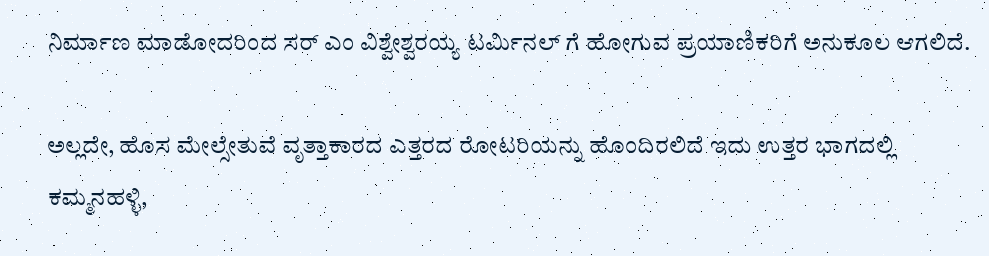ನಿರ್ಮಾಣ ಮಾಡೋದರಿಂದ ಸರ್ ಎಂ ವಿಶ್ವೇಶ್ವರಯ್ಯ ಟರ್ಮಿನಲ್ ಗೆ ಹೋಗುವ ಪ್ರಯಾಣಿಕರಿಗೆ ಅನುಕೂಲ ಆಗಲಿದೆ.

ಅಲ್ಲದೇ, ಹೊಸ ಮೇಲ್ಸೇತುವೆ ವೃತ್ತಾಕಾರದ ಎತ್ತರದ ರೋಟರಿಯನ್ನು ಹೊಂದಿರಲಿದೆ ಇದು ಉತ್ತರ ಭಾಗದಲ್ಲಿ ಕಮ್ಮನಹಳ್ಳಿ,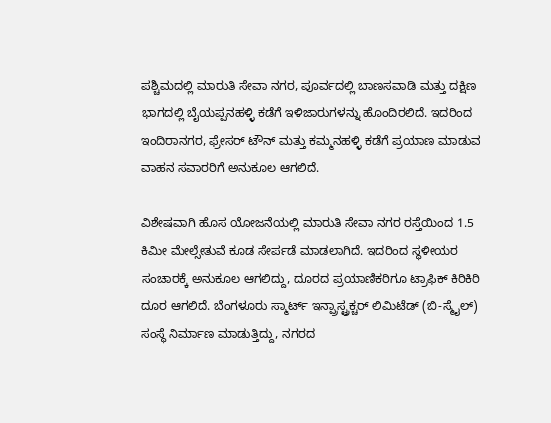ಪಶ್ಚಿಮದಲ್ಲಿ ಮಾರುತಿ ಸೇವಾ ನಗರ, ಪೂರ್ವದಲ್ಲಿ ಬಾಣಸವಾಡಿ ಮತ್ತು ದಕ್ಷಿಣ ಭಾಗದಲ್ಲಿ ಬೈಯಪ್ಪನಹಳ್ಳಿ ಕಡೆಗೆ ಇಳಿಜಾರುಗಳನ್ನು ಹೊಂದಿರಲಿದೆ. ಇದರಿಂದ ಇಂದಿರಾನಗರ, ಫ್ರೇಸರ್ ಟೌನ್ ಮತ್ತು ಕಮ್ಮನಹಳ್ಳಿ ಕಡೆಗೆ ಪ್ರಯಾಣ ಮಾಡುವ ವಾಹನ ಸವಾರರಿಗೆ ಅನುಕೂಲ ಆಗಲಿದೆ.

ವಿಶೇಷವಾಗಿ ಹೊಸ ಯೋಜನೆಯಲ್ಲಿ ಮಾರುತಿ ಸೇವಾ ನಗರ ರಸ್ತೆಯಿಂದ 1.5 ಕಿಮೀ ಮೇಲ್ಸೇತುವೆ ಕೂಡ ಸೇರ್ಪಡೆ ಮಾಡಲಾಗಿದೆ. ಇದರಿಂದ ಸ್ಥಳೀಯರ ಸಂಚಾರಕ್ಕೆ ಅನುಕೂಲ ಆಗಲಿದ್ದು, ದೂರದ ಪ್ರಯಾಣಿಕರಿಗೂ ಟ್ರಾಫಿಕ್ ಕಿರಿಕಿರಿ ದೂರ ಆಗಲಿದೆ. ಬೆಂಗಳೂರು ಸ್ಮಾರ್ಟ್ ಇನ್ಪ್ರಾಸ್ಟ್ರಕ್ಚರ್ ಲಿಮಿಟೆಡ್ (ಬಿ-ಸ್ಮೈಲ್) ಸಂಸ್ಥೆ ನಿರ್ಮಾಣ ಮಾಡುತ್ತಿದ್ದು, ನಗರದ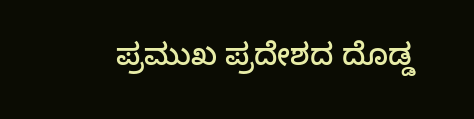ಪ್ರಮುಖ ಪ್ರದೇಶದ ದೊಡ್ಡ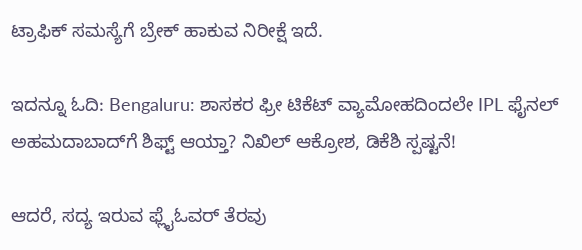ಟ್ರಾಫಿಕ್ ಸಮಸ್ಯೆಗೆ ಬ್ರೇಕ್ ಹಾಕುವ ನಿರೀಕ್ಷೆ ಇದೆ.

ಇದನ್ನೂ ಓದಿ: Bengaluru: ಶಾಸಕರ ಫ್ರೀ ಟಿಕೆಟ್ ವ್ಯಾಮೋಹದಿಂದಲೇ IPL ಫೈನಲ್ ಅಹಮದಾಬಾದ್‌ಗೆ ಶಿಫ್ಟ್ ಆಯ್ತಾ? ನಿಖಿಲ್ ಆಕ್ರೋಶ, ಡಿಕೆಶಿ ಸ್ಪಷ್ಟನೆ!

ಆದರೆ, ಸದ್ಯ ಇರುವ ಫ್ಲೈಓವರ್ ತೆರವು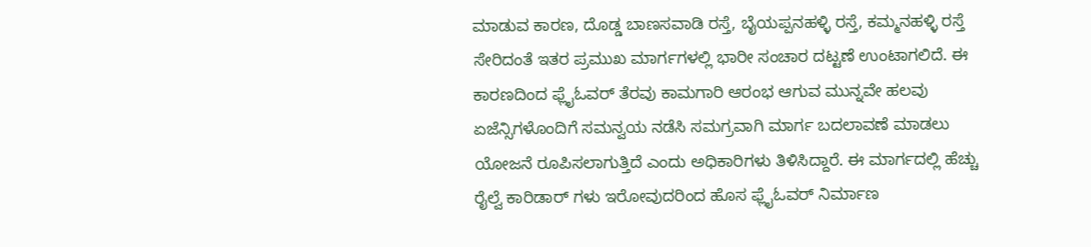ಮಾಡುವ ಕಾರಣ, ದೊಡ್ಡ ಬಾಣಸವಾಡಿ ರಸ್ತೆ, ಬೈಯಪ್ಪನಹಳ್ಳಿ ರಸ್ತೆ, ಕಮ್ಮನಹಳ್ಳಿ ರಸ್ತೆ ಸೇರಿದಂತೆ ಇತರ ಪ್ರಮುಖ ಮಾರ್ಗಗಳಲ್ಲಿ ಭಾರೀ ಸಂಚಾರ ದಟ್ಟಣೆ ಉಂಟಾಗಲಿದೆ. ಈ ಕಾರಣದಿಂದ ಫ್ಲೈಓವರ್ ತೆರವು ಕಾಮಗಾರಿ ಆರಂಭ ಆಗುವ ಮುನ್ನವೇ ಹಲವು ಏಜೆನ್ಸಿಗಳೊಂದಿಗೆ ಸಮನ್ವಯ ನಡೆಸಿ ಸಮಗ್ರವಾಗಿ ಮಾರ್ಗ ಬದಲಾವಣೆ ಮಾಡಲು ಯೋಜನೆ ರೂಪಿಸಲಾಗುತ್ತಿದೆ ಎಂದು ಅಧಿಕಾರಿಗಳು ತಿಳಿಸಿದ್ದಾರೆ. ಈ ಮಾರ್ಗದಲ್ಲಿ ಹೆಚ್ಚು ರೈಲ್ವೆ ಕಾರಿಡಾರ್ ಗಳು ಇರೋವುದರಿಂದ ಹೊಸ ಫ್ಲೈಓವರ್ ನಿರ್ಮಾಣ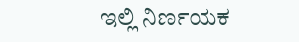ಇಲ್ಲಿ ನಿರ್ಣಯಕ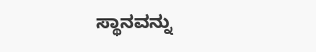ಸ್ಥಾನವನ್ನು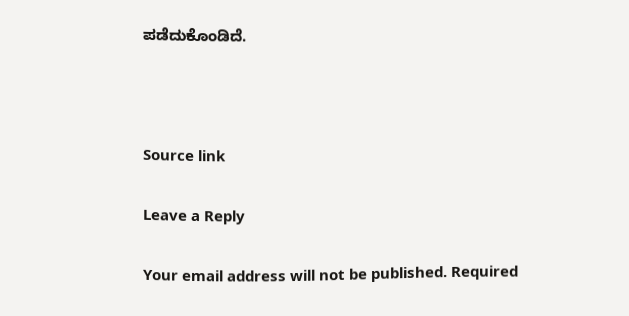ಪಡೆದುಕೊಂಡಿದೆ.



Source link

Leave a Reply

Your email address will not be published. Required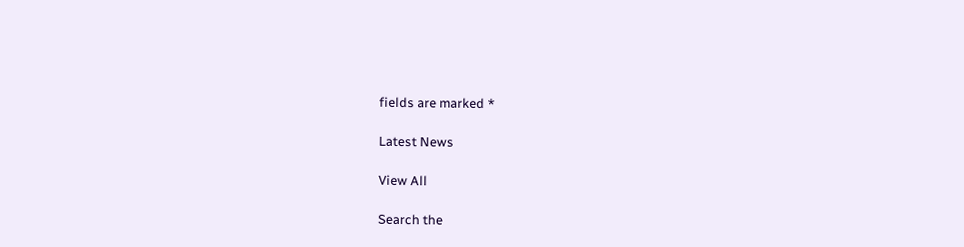fields are marked *

Latest News

View All

Search the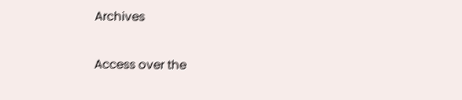Archives

Access over the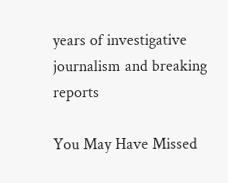years of investigative journalism and breaking reports

You May Have Missed